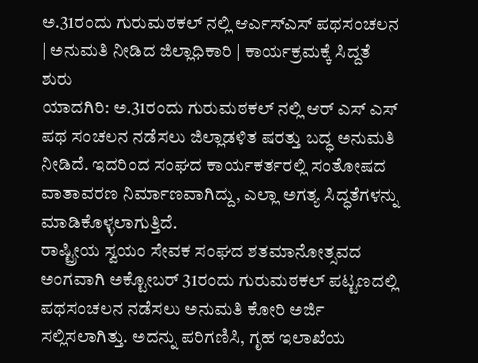ಅ.31ರಂದು ಗುರುಮಠಕಲ್ ನಲ್ಲಿ ಆರ್ಎಸ್ಎಸ್ ಪಥಸಂಚಲನ | ಅನುಮತಿ ನೀಡಿದ ಜಿಲ್ಲಾಧಿಕಾರಿ | ಕಾರ್ಯಕ್ರಮಕ್ಕೆ ಸಿದ್ದತೆ ಶುರು
ಯಾದಗಿರಿ: ಅ.31ರಂದು ಗುರುಮಠಕಲ್ ನಲ್ಲಿ ಆರ್ ಎಸ್ ಎಸ್ ಪಥ ಸಂಚಲನ ನಡೆಸಲು ಜಿಲ್ಲಾಡಳಿತ ಷರತ್ತು ಬದ್ಧ ಅನುಮತಿ ನೀಡಿದೆ. ಇದರಿಂದ ಸಂಘದ ಕಾರ್ಯಕರ್ತರಲ್ಲಿ ಸಂತೋಷದ ವಾತಾವರಣ ನಿರ್ಮಾಣವಾಗಿದ್ದು, ಎಲ್ಲಾ ಅಗತ್ಯ ಸಿದ್ಧತೆಗಳನ್ನು ಮಾಡಿಕೊಳ್ಳಲಾಗುತ್ತಿದೆ.
ರಾಷ್ಟ್ರೀಯ ಸ್ವಯಂ ಸೇವಕ ಸಂಘದ ಶತಮಾನೋತ್ಸವದ ಅಂಗವಾಗಿ ಅಕ್ಟೋಬರ್ 31ರಂದು ಗುರುಮಠಕಲ್ ಪಟ್ಟಣದಲ್ಲಿ ಪಥಸಂಚಲನ ನಡೆಸಲು ಅನುಮತಿ ಕೋರಿ ಅರ್ಜಿ ಸಲ್ಲಿಸಲಾಗಿತ್ತು. ಅದನ್ನು ಪರಿಗಣಿಸಿ, ಗೃಹ ಇಲಾಖೆಯ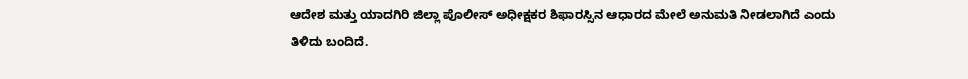ಆದೇಶ ಮತ್ತು ಯಾದಗಿರಿ ಜಿಲ್ಲಾ ಪೊಲೀಸ್ ಅಧೀಕ್ಷಕರ ಶಿಫಾರಸ್ಸಿನ ಆಧಾರದ ಮೇಲೆ ಅನುಮತಿ ನೀಡಲಾಗಿದೆ ಎಂದು ತಿಳಿದು ಬಂದಿದೆ.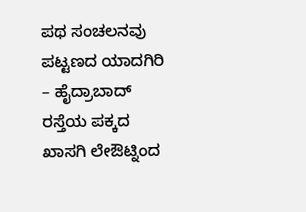ಪಥ ಸಂಚಲನವು ಪಟ್ಟಣದ ಯಾದಗಿರಿ – ಹೈದ್ರಾಬಾದ್ ರಸ್ತೆಯ ಪಕ್ಕದ ಖಾಸಗಿ ಲೇಔಟ್ನಿಂದ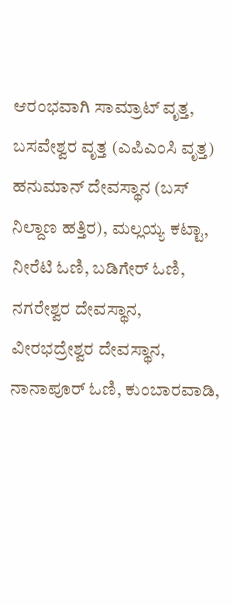ಆರಂಭವಾಗಿ ಸಾಮ್ರಾಟ್ ವೃತ್ತ, ಬಸವೇಶ್ವರ ವೃತ್ತ (ಎಪಿಎಂಸಿ ವೃತ್ತ) ಹನುಮಾನ್ ದೇವಸ್ಥಾನ (ಬಸ್ ನಿಲ್ದಾಣ ಹತ್ತಿರ), ಮಲ್ಲಯ್ಯ ಕಟ್ಟಾ, ನೀರೆಟಿ ಓಣಿ, ಬಡಿಗೇರ್ ಓಣಿ, ನಗರೇಶ್ವರ ದೇವಸ್ಥಾನ, ವೀರಭದ್ರೇಶ್ವರ ದೇವಸ್ಥಾನ, ನಾನಾಪೂರ್ ಓಣಿ, ಕುಂಬಾರವಾಡಿ,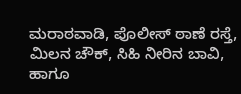ಮರಾಠವಾಡಿ, ಪೊಲೀಸ್ ಠಾಣೆ ರಸ್ತೆ, ಮಿಲನ ಚೌಕ್, ಸಿಹಿ ನೀರಿನ ಬಾವಿ, ಹಾಗೂ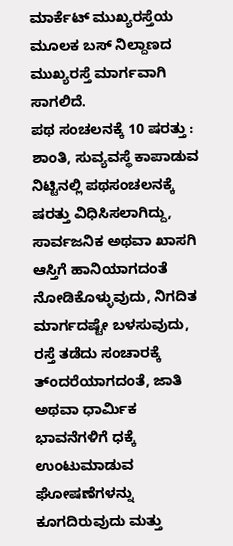ಮಾರ್ಕೆಟ್ ಮುಖ್ಯರಸ್ತೆಯ ಮೂಲಕ ಬಸ್ ನಿಲ್ದಾಣದ ಮುಖ್ಯರಸ್ತೆ ಮಾರ್ಗವಾಗಿ ಸಾಗಲಿದೆ.
ಪಥ ಸಂಚಲನಕ್ಕೆ 10 ಷರತ್ತು : ಶಾಂತಿ, ಸುವ್ಯವಸ್ಥೆ ಕಾಪಾಡುವ ನಿಟ್ಟಿನಲ್ಲಿ ಪಥಸಂಚಲನಕ್ಕೆ ಷರತ್ತು ವಿಧಿಸಿಸಲಾಗಿದ್ದು, ಸಾರ್ವಜನಿಕ ಅಥವಾ ಖಾಸಗಿ ಆಸ್ತಿಗೆ ಹಾನಿಯಾಗದಂತೆ ನೋಡಿಕೊಳ್ಳುವುದು, ನಿಗದಿತ ಮಾರ್ಗದಷ್ಟೇ ಬಳಸುವುದು, ರಸ್ತೆ ತಡೆದು ಸಂಚಾರಕ್ಕೆ ತ್ಂದರೆಯಾಗದಂತೆ, ಜಾತಿ ಅಥವಾ ಧಾರ್ಮಿಕ ಭಾವನೆಗಳಿಗೆ ಧಕ್ಕೆ ಉಂಟುಮಾಡುವ ಘೋಷಣೆಗಳನ್ನು ಕೂಗದಿರುವುದು ಮತ್ತು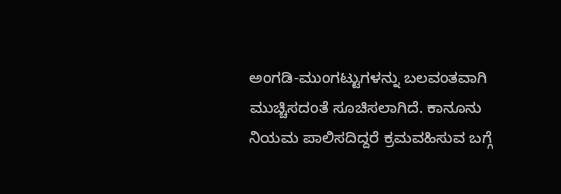ಅಂಗಡಿ-ಮುಂಗಟ್ಟುಗಳನ್ನು ಬಲವಂತವಾಗಿ ಮುಚ್ಚಿಸದಂತೆ ಸೂಚಿಸಲಾಗಿದೆ. ಕಾನೂನು ನಿಯಮ ಪಾಲಿಸದಿದ್ದರೆ ಕ್ರಮವಹಿಸುವ ಬಗ್ಗೆ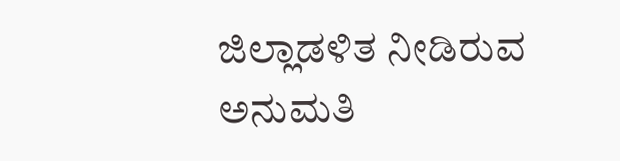ಜಿಲ್ಲಾಡಳಿತ ನೀಡಿರುವ ಅನುಮತಿ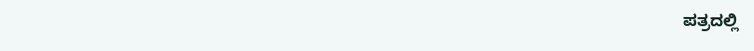ಪತ್ರದಲ್ಲಿ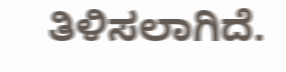ತಿಳಿಸಲಾಗಿದೆ.